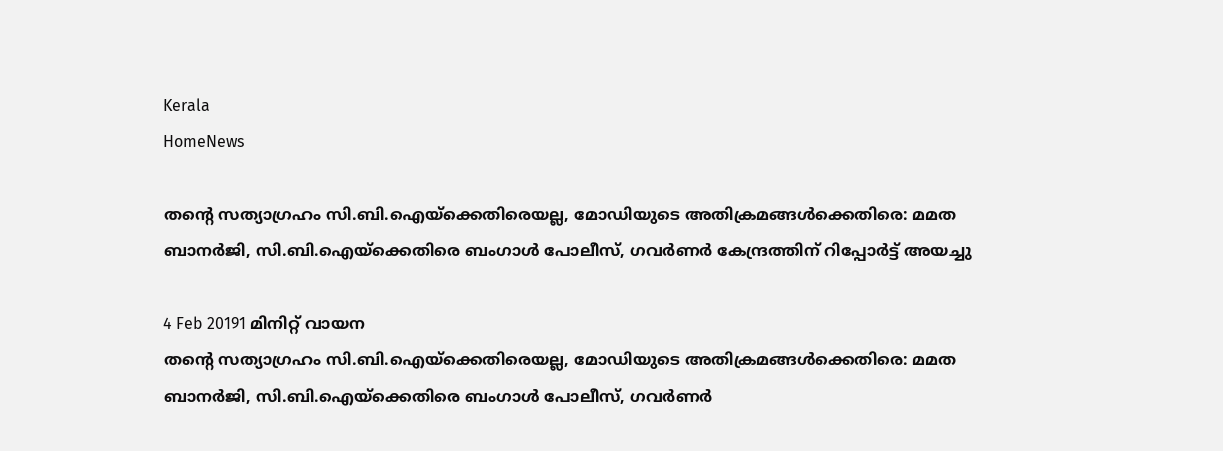Kerala
HomeNews

തന്റെ സത്യാഗ്രഹം സി.ബി.ഐയ്‌ക്കെതിരെയല്ല, മോഡിയുടെ അതിക്രമങ്ങള്‍ക്കെതിരെ: മമത ബാനര്‍ജി, സി.ബി.ഐയ്‌ക്കെതിരെ ബംഗാള്‍ പോലീസ്, ഗവര്‍ണര്‍ കേന്ദ്രത്തിന് റിപ്പോര്‍ട്ട് അയച്ചു

4 Feb 20191 മിനിറ്റ് വായന
തന്റെ സത്യാഗ്രഹം സി.ബി.ഐയ്‌ക്കെതിരെയല്ല, മോഡിയുടെ അതിക്രമങ്ങള്‍ക്കെതിരെ: മമത ബാനര്‍ജി, സി.ബി.ഐയ്‌ക്കെതിരെ ബംഗാള്‍ പോലീസ്, ഗവര്‍ണര്‍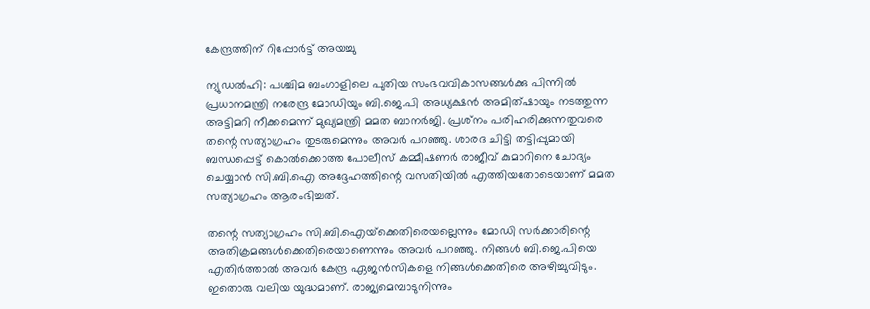കേന്ദ്രത്തിന് റിപ്പോര്‍ട്ട് അയച്ചു

ന്യുഡല്‍ഹി: പശ്ചിമ ബംഗാളിലെ പുതിയ സംഭവവികാസങ്ങള്‍ക്കു പിന്നില്‍ പ്രധാനമന്ത്രി നരേന്ദ്ര മോഡിയും ബി.ജെ.പി അധ്യക്ഷന്‍ അമിത്ഷായും നടത്തുന്ന അട്ടിമറി നീക്കമെന്ന് മുഖ്യമന്ത്രി മമത ബാനര്‍ജി. പ്രശ്‌നം പരിഹരിക്കുന്നതുവരെ തന്റെ സത്യാഗ്രഹം തുടരുമെന്നും അവര്‍ പറഞ്ഞു. ശാരദ ചിട്ടി തട്ടിപ്പുമായി ബന്ധപ്പെട്ട് കൊല്‍ക്കൊത്ത പോലീസ് കമ്മീഷണര്‍ രാജീവ് കുമാറിനെ ചോദ്യം ചെയ്യാന്‍ സി.ബി.ഐ അദ്ദേഹത്തിന്റെ വസതിയില്‍ എത്തിയതോടെയാണ് മമത സത്യാഗ്രഹം ആരംഭിച്ചത്.

തന്റെ സത്യാഗ്രഹം സി.ബി.ഐയ്‌ക്കെതിരെയല്ലെന്നും മോഡി സര്‍ക്കാരിന്റെ അതിക്രമങ്ങള്‍ക്കെതിരെയാണെന്നും അവര്‍ പറഞ്ഞു. നിങ്ങള്‍ ബി.ജെ.പിയെ എതിര്‍ത്താല്‍ അവര്‍ കേന്ദ്ര ഏജന്‍സികളെ നിങ്ങള്‍ക്കെതിരെ അഴിച്ചുവിടും. ഇതൊരു വലിയ യുദ്ധമാണ്. രാജ്യമെമ്പാടുനിന്നും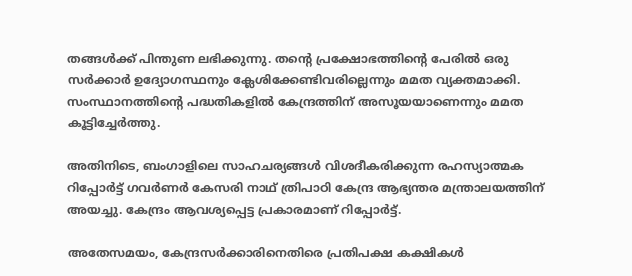തങ്ങള്‍ക്ക് പിന്തുണ ലഭിക്കുന്നു. തന്റെ പ്രക്ഷോഭത്തിന്റെ പേരില്‍ ഒരു സര്‍ക്കാര്‍ ഉദ്യോഗസ്ഥനും ക്ലേശിക്കേണ്ടിവരില്ലെന്നും മമത വ്യക്തമാക്കി. സംസ്ഥാനത്തിന്റെ പദ്ധതികളില്‍ കേന്ദ്രത്തിന് അസൂയയാണെന്നും മമത കൂട്ടിച്ചേര്‍ത്തു.

അതിനിടെ, ബംഗാളിലെ സാഹചര്യങ്ങള്‍ വിശദീകരിക്കുന്ന രഹസ്യാത്മക റിപ്പോര്‍ട്ട് ഗവര്‍ണര്‍ കേസരി നാഥ് ത്രിപാഠി കേന്ദ്ര ആഭ്യന്തര മന്ത്രാലയത്തിന് അയച്ചു. കേന്ദ്രം ആവശ്യപ്പെട്ട പ്രകാരമാണ് റിപ്പോര്‍ട്ട്.

അതേസമയം, കേന്ദ്രസര്‍ക്കാരിനെതിരെ പ്രതിപക്ഷ കക്ഷികള്‍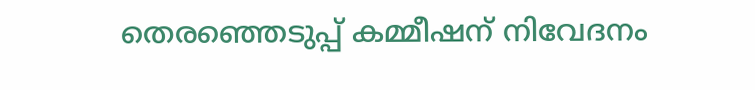തെരഞ്ഞെടുപ്പ് കമ്മീഷന് നിവേദനം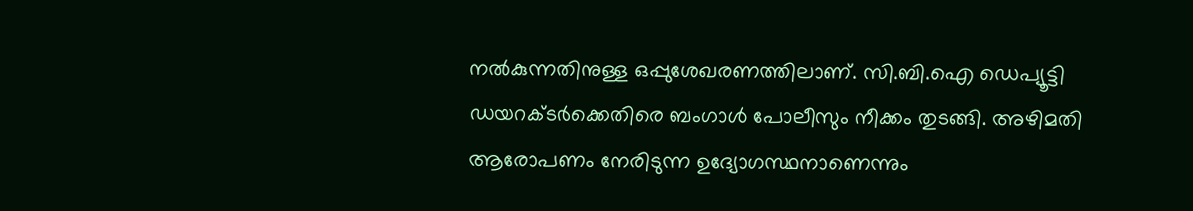നല്‍കുന്നതിനുള്ള ഒപ്പുശേഖരണത്തിലാണ്. സി.ബി.ഐ ഡെപ്യൂട്ടി ഡയറക്ടര്‍ക്കെതിരെ ബംഗാള്‍ പോലീസും നീക്കം തുടങ്ങി. അഴിമതി ആരോപണം നേരിടുന്ന ഉദ്യോഗസ്ഥനാണെന്നും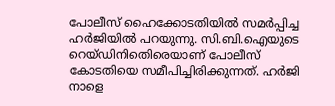പോലീസ് ഹൈക്കോടതിയില്‍ സമര്‍പ്പിച്ച ഹര്‍ജിയില്‍ പറയുന്നു. സി.ബി.ഐയുടെ റെയ്ഡിനിതെിരെയാണ് പോലീസ് കോടതിയെ സമീപിച്ചിരിക്കുന്നത്. ഹര്‍ജി നാളെ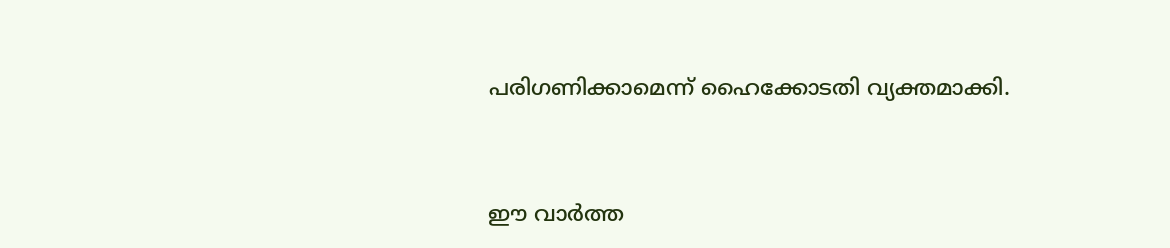പരിഗണിക്കാമെന്ന് ഹൈക്കോടതി വ്യക്തമാക്കി.



ഈ വാർത്ത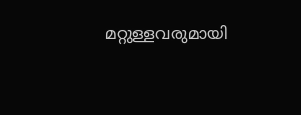മറ്റുള്ളവരുമായി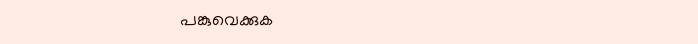പങ്കുവെക്കുക